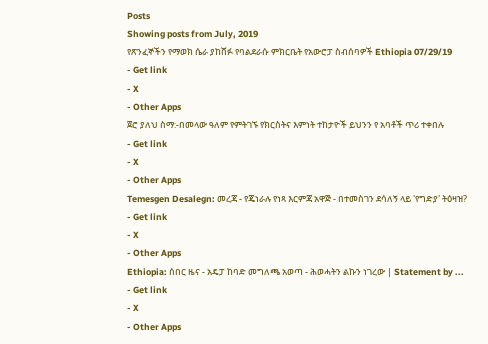Posts
Showing posts from July, 2019
የጽንፈኞችን የማወክ ሴራ ያከሸፉ የባልደራሱ ምክርቤት የአውሮፓ ስብሰባዎች Ethiopia 07/29/19
- Get link
- X
- Other Apps
ጀሮ ያለህ ስማ:-በመላው ዓለም የምትገኙ የክርስትና እምነት ተከታዮች ይህንን የ አባቶች ጥሪ ተቀበሉ
- Get link
- X
- Other Apps
Temesgen Desalegn: መረጃ - የጄነራሉ የነጻ እርምጃ አዋጅ - በተመስገን ደሳለኝ ላይ 'የግድያ' ትዕዛዝ?
- Get link
- X
- Other Apps
Ethiopia: ሰበር ዜና - አዴፓ ከባድ መግለጫ አወጣ - ሕወሓትን ልኩን ነገረው | Statement by ...
- Get link
- X
- Other Apps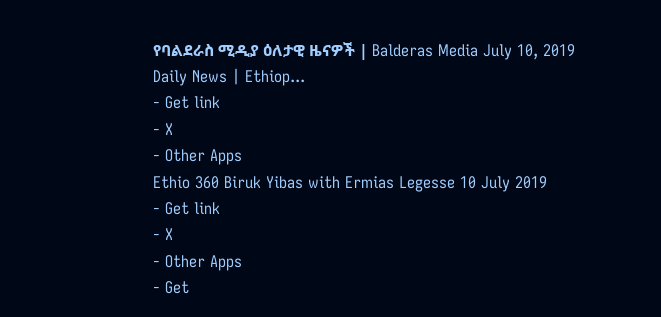የባልደራስ ሚዲያ ዕለታዊ ዜናዎች | Balderas Media July 10, 2019 Daily News | Ethiop...
- Get link
- X
- Other Apps
Ethio 360 Biruk Yibas with Ermias Legesse 10 July 2019
- Get link
- X
- Other Apps
- Get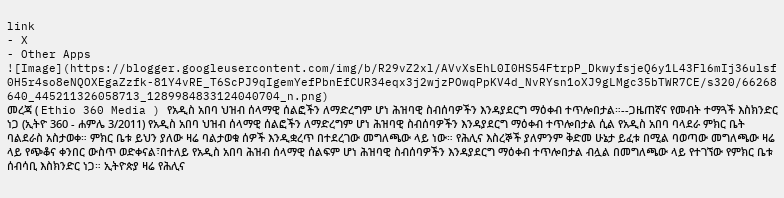link
- X
- Other Apps
![Image](https://blogger.googleusercontent.com/img/b/R29vZ2xl/AVvXsEhL0I0HS54FtrpP_DkwyfsjeQ6y1L43Fl6mIj36ulsf0H5r4so8eNQOXEgaZzfk-81Y4vRE_T6ScPJ9qIgemYefPbnEfCUR34eqx3j2wjzPOwqPpKV4d_NvRYsn1oXJ9gLMgc35bTWR7CE/s320/66268640_445211326058713_1289984833124040704_n.png)
መረጃ ( Ethio 360 Media ) የአዲስ አበባ ህዝብ ሰላማዊ ሰልፎችን ለማድረግም ሆነ ሕዝባዊ ስብሰባዎችን እንዳያደርግ ማዕቀብ ተጥሎበታል።--ጋዜጠኛና የመብት ተማጓች እስክንድር ነጋ (ኢትዮ 360 - ሐምሌ 3/2011) የአዲስ አበባ ህዝብ ሰላማዊ ሰልፎችን ለማድረግም ሆነ ሕዝባዊ ስብሰባዎችን እንዳያደርግ ማዕቀብ ተጥሎበታል ሲል የአዲስ አበባ ባላደራ ምክር ቤት ባልደራስ አስታወቀ። ምክር ቤቱ ይህን ያለው ዛሬ ባልታወቁ ሰዎች እንዲቋረጥ በተደረገው መግለጫው ላይ ነው። የሕሊና እስረኞች ያለምንም ቅድመ ሁኔታ ይፈቱ በሚል ባወጣው መግለጫው ዛሬ ላይ የጭቆና ቀንበር ውስጥ ወድቀናል፣በተለይ የአዲስ አበባ ሕዝብ ሰላማዊ ሰልፍም ሆነ ሕዝባዊ ስብሰባዎችን እንዳያደርግ ማዕቀብ ተጥሎበታል ብሏል በመግለጫው ላይ የተገኘው የምክር ቤቱ ሰብሳቢ እስክንድር ነጋ። ኢትዮጵያ ዛሬ የሕሊና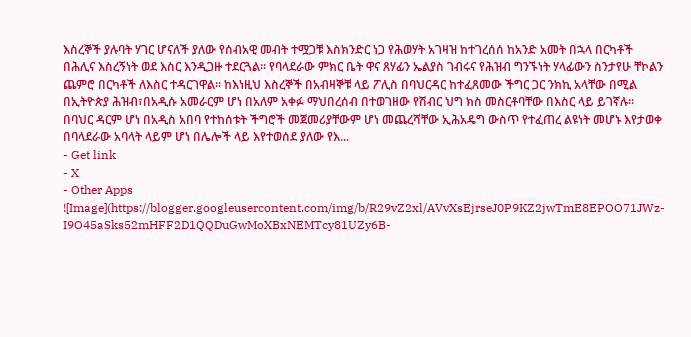እስረኞች ያሉባት ሃገር ሆናለች ያለው የሰብአዊ መብት ተሟጋቹ እስክንድር ነጋ የሕወሃት አገዛዝ ከተገረሰሰ ከአንድ አመት በኋላ በርካቶች በሕሊና እስረኝነት ወደ እስር እንዲጋዙ ተደርጓል። የባላደራው ምክር ቤት ዋና ጸሃፊን ኤልያስ ገብሩና የሕዝብ ግንኙነት ሃላፊውን ስንታየሁ ቸኮልን ጨምሮ በርካቶች ለእስር ተዳርገዋል። ከእነዚህ እስረኞች በአብዛኞቹ ላይ ፖሊስ በባህርዳር ከተፈጸመው ችግር ጋር ንክኪ አላቸው በሚል በኢትዮጵያ ሕዝብ፣በአዲሱ አመራርም ሆነ በአለም አቀፉ ማህበረሰብ በተወገዘው የሽብር ህግ ክስ መስርቶባቸው በእስር ላይ ይገኛሉ። በባህር ዳርም ሆነ በአዲስ አበባ የተከሰቱት ችግሮች መጀመሪያቸውም ሆነ መጨረሻቸው ኢሕአዴግ ውስጥ የተፈጠረ ልዩነት መሆኑ እየታወቀ በባላደራው አባላት ላይም ሆነ በሌሎች ላይ እየተወሰደ ያለው የእ...
- Get link
- X
- Other Apps
![Image](https://blogger.googleusercontent.com/img/b/R29vZ2xl/AVvXsEjrseJ0P9KZ2jwTmE8EPOO71JWz-I9O45aSks52mHFF2D1QQDuGwMoXBxNEMTcy81UZy6B-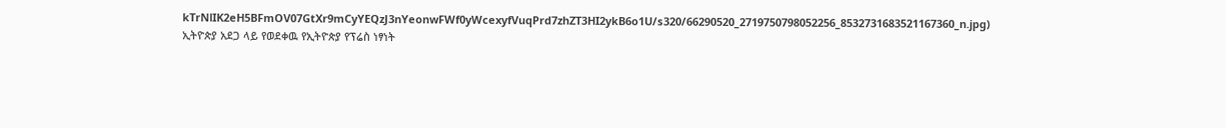kTrNlIK2eH5BFmOV07GtXr9mCyYEQzJ3nYeonwFWf0yWcexyfVuqPrd7zhZT3HI2ykB6o1U/s320/66290520_2719750798052256_8532731683521167360_n.jpg)
ኢትዮጵያ አደጋ ላይ የወደቀዉ የኢትዮጵያ የፕሬስ ነፃነት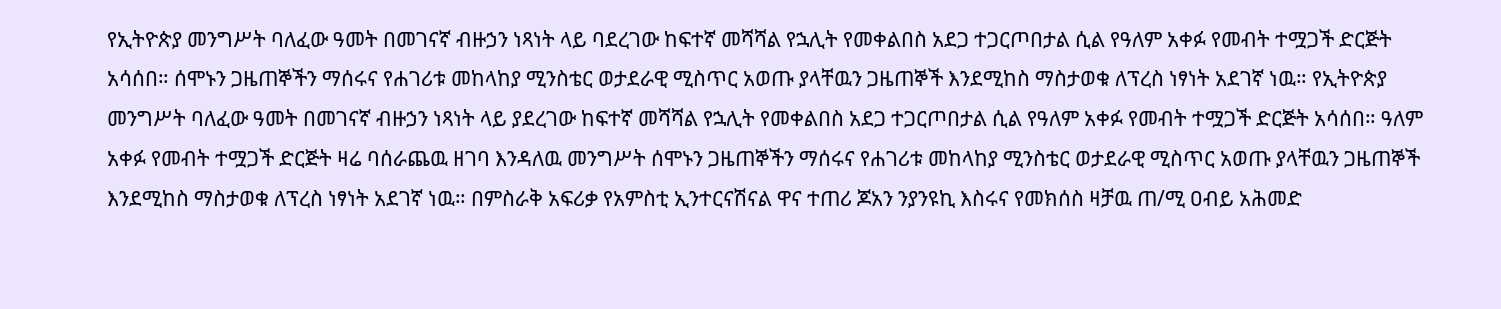የኢትዮጵያ መንግሥት ባለፈው ዓመት በመገናኛ ብዙኃን ነጻነት ላይ ባደረገው ከፍተኛ መሻሻል የኋሊት የመቀልበስ አደጋ ተጋርጦበታል ሲል የዓለም አቀፉ የመብት ተሟጋች ድርጅት አሳሰበ። ሰሞኑን ጋዜጠኞችን ማሰሩና የሐገሪቱ መከላከያ ሚንስቴር ወታደራዊ ሚስጥር አወጡ ያላቸዉን ጋዜጠኞች እንደሚከስ ማስታወቁ ለፕረስ ነፃነት አደገኛ ነዉ። የኢትዮጵያ መንግሥት ባለፈው ዓመት በመገናኛ ብዙኃን ነጻነት ላይ ያደረገው ከፍተኛ መሻሻል የኋሊት የመቀልበስ አደጋ ተጋርጦበታል ሲል የዓለም አቀፉ የመብት ተሟጋች ድርጅት አሳሰበ። ዓለም አቀፉ የመብት ተሟጋች ድርጅት ዛሬ ባሰራጨዉ ዘገባ እንዳለዉ መንግሥት ሰሞኑን ጋዜጠኞችን ማሰሩና የሐገሪቱ መከላከያ ሚንስቴር ወታደራዊ ሚስጥር አወጡ ያላቸዉን ጋዜጠኞች እንደሚከስ ማስታወቁ ለፕረስ ነፃነት አደገኛ ነዉ። በምስራቅ አፍሪቃ የአምስቲ ኢንተርናሽናል ዋና ተጠሪ ጆአን ንያንዩኪ እስሩና የመክሰስ ዛቻዉ ጠ/ሚ ዐብይ አሕመድ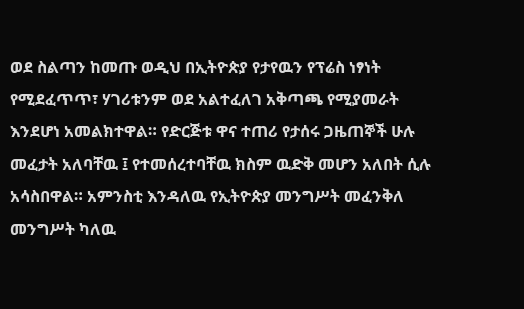ወደ ስልጣን ከመጡ ወዲህ በኢትዮጵያ የታየዉን የፕሬስ ነፃነት የሚደፈጥጥ፣ ሃገሪቱንም ወደ አልተፈለገ አቅጣጫ የሚያመራት እንደሆነ አመልክተዋል። የድርጅቱ ዋና ተጠሪ የታሰሩ ጋዜጠኞች ሁሉ መፈታት አለባቸዉ ፤ የተመሰረተባቸዉ ክስም ዉድቅ መሆን አለበት ሲሉ አሳስበዋል። አምንስቲ እንዳለዉ የኢትዮጵያ መንግሥት መፈንቅለ መንግሥት ካለዉ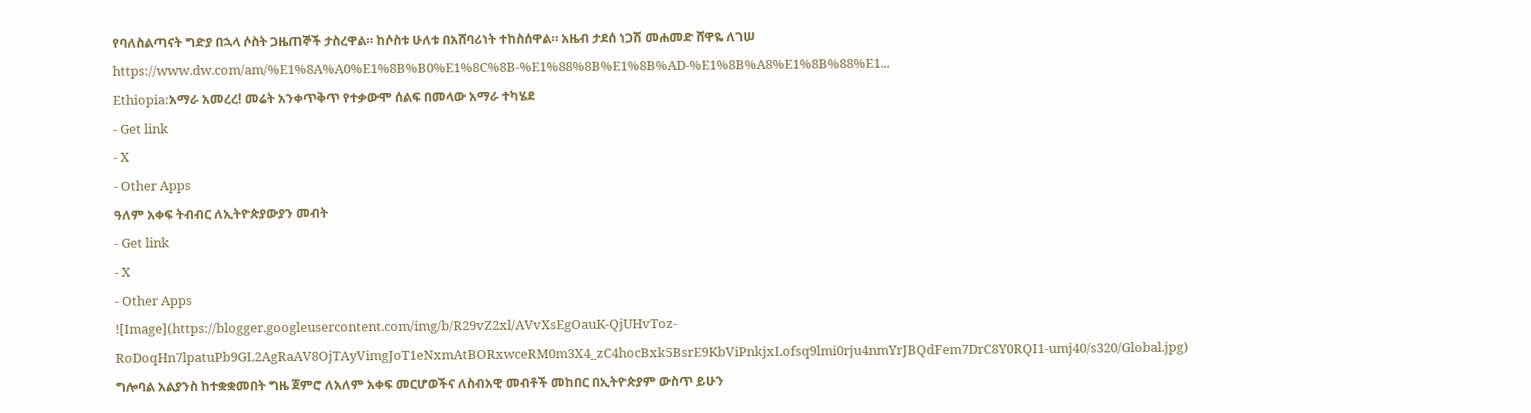የባለስልጣናት ግድያ በኋላ ሶስት ጋዜጠኞች ታስረዋል። ከሶስቱ ሁለቱ በአሸባሪነት ተከስሰዋል። አዜብ ታደሰ ነጋሽ መሐመድ ሸዋዬ ለገሠ https://www.dw.com/am/%E1%8A%A0%E1%8B%B0%E1%8C%8B-%E1%88%8B%E1%8B%AD-%E1%8B%A8%E1%8B%88%E1...
Ethiopia:አማራ አመረረ! መሬት አንቀጥቅጥ የተቃውሞ ሰልፍ በመላው አማራ ተካሄደ
- Get link
- X
- Other Apps
ዓለም አቀፍ ትብብር ለኢትዮጵያውያን መብት
- Get link
- X
- Other Apps
![Image](https://blogger.googleusercontent.com/img/b/R29vZ2xl/AVvXsEgOauK-QjUHvToz-RoDoqHn7lpatuPb9GL2AgRaAV8OjTAyVimgJoT1eNxmAtBORxwceRM0m3X4_zC4hocBxk5BsrE9KbViPnkjxLofsq9lmi0rju4nmYrJBQdFem7DrC8Y0RQI1-umj40/s320/Global.jpg)
ግሎባል አልያንስ ከተቋቋመበት ግዜ ጀምሮ ለአለም አቀፍ መርሆወችና ለስብአዊ መብቶች መከበር በኢትዮጵያም ውስጥ ይሁን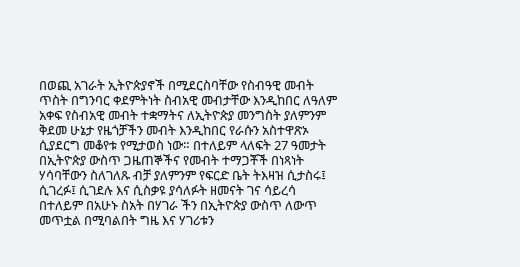በወጪ አገራት ኢትዮጵያኖች በሚደርስባቸው የስብዓዊ መብት ጥስት በግንባር ቀደምትነት ስብአዊ መብታቸው እንዲከበር ለዓለም አቀፍ የስብአዊ መብት ተቋማትና ለኢትዮጵያ መንግስት ያለምንም ቅደመ ሁኔታ የዜጎቻችን መብት እንዲከበር የራሱን አስተዋጽኦ ሲያደርግ መቆየቱ የሚታወስ ነው። በተለይም ላለፍት 27 ዓመታት በኢትዮጵያ ውስጥ ጋዜጠኞችና የመብት ተማጋቾች በነጻነት ሃሳባቸውን ስለገለጹ ብቻ ያለምንም የፍርድ ቤት ትእዛዝ ሲታስሩ፤ ሲገረፉ፤ ሲገደሉ እና ሲስቃዩ ያሳለፉት ዘመናት ገና ሳይረሳ በተለይም በአሁኑ ስአት በሃገራ ችን በኢትዮጵያ ውስጥ ለውጥ መጥቷል በሚባልበት ግዜ እና ሃገሪቱን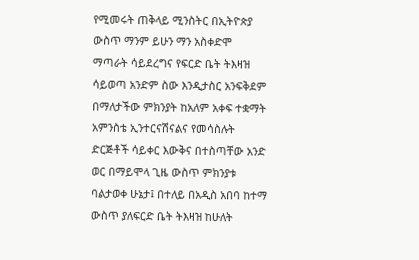የሚመሩት ጠቅላይ ሚንስትር በኢትዮጵያ ውስጥ ማንም ይሁን ማን አስቀድሞ ማጣራት ሳይደረግና የፍርድ ቤት ትእዛዝ ሳይወጣ አንድም ስው እንዲታስር አንፍቅደም በማለታችው ምክንያት ከአለም አቀፍ ተቋማት አምንስቴ ኢንተርናሽናልና የመሳስሉት ድርጅቶች ሳይቀር እውቅና በተስጣቸው አንድ ወር በማይሞላ ጊዜ ውስጥ ምክንያቱ ባልታወቀ ሁኔታ፤ በተለይ በአዲስ አበባ ከተማ ውስጥ ያለፍርድ ቤት ትእዛዝ ከሁለት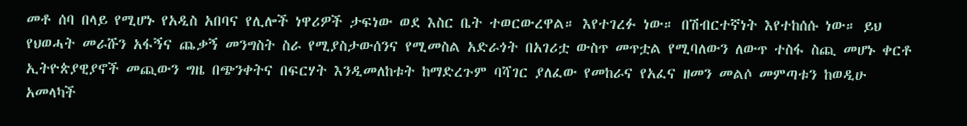መቶ ሰባ በላይ የሚሆኑ የአዲስ አበባና የሊሎች ነዋሪዎች ታፍነው ወደ እስር ቤት ተወርውረዋል። እየተገረፉ ነው። በሽብርተኛነት እየተከሰሱ ነው። ይህ የህወሓት መራሹን አፋኝና ጨቃኝ መንግስት ስራ የሚያስታውሰንና የሚመስል አድራጎት በአገሪቷ ውስጥ መጥቷል የሚባለውን ለውጥ ተስፋ ስጪ መሆኑ ቀርቶ ኢትዮጵያዊያኖች መጪውን ግዜ በጭንቀትና በፍርሃት እንዲመለከቱት ከማድረጉም ባሻገር ያለፈው የመከራና የአፈና ዘመን መልሶ መምጣቱን ከወዲሁ አመላካች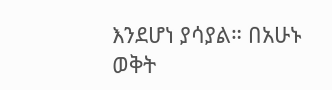እንደሆነ ያሳያል። በአሁኑ ወቅት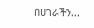በሀገራችን...